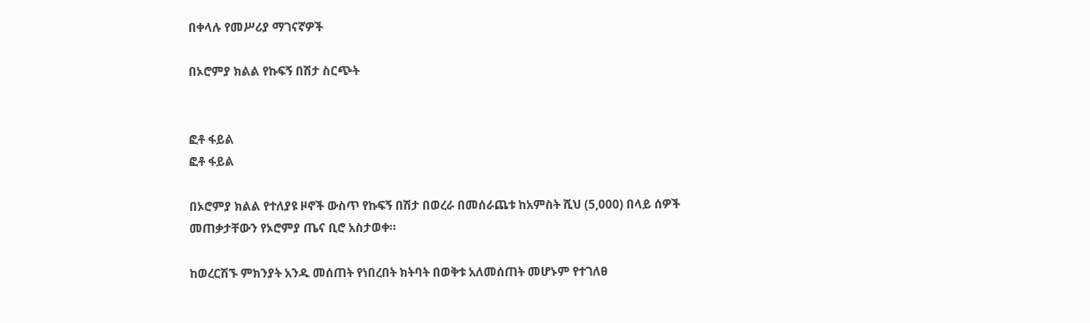በቀላሉ የመሥሪያ ማገናኛዎች

በኦሮምያ ክልል የኩፍኝ በሽታ ስርጭት


ፎቶ ፋይል
ፎቶ ፋይል

በኦሮምያ ክልል የተለያዩ ዞኖች ውስጥ የኩፍኝ በሽታ በወረራ በመሰራጨቱ ከአምስት ሺህ (5,000) በላይ ሰዎች መጠቃታቸውን የኦሮምያ ጤና ቢሮ አስታወቀ።

ከወረርሽኙ ምክንያት አንዱ መሰጠት የነበረበት ክትባት በወቅቱ አለመሰጠት መሆኑም የተገለፀ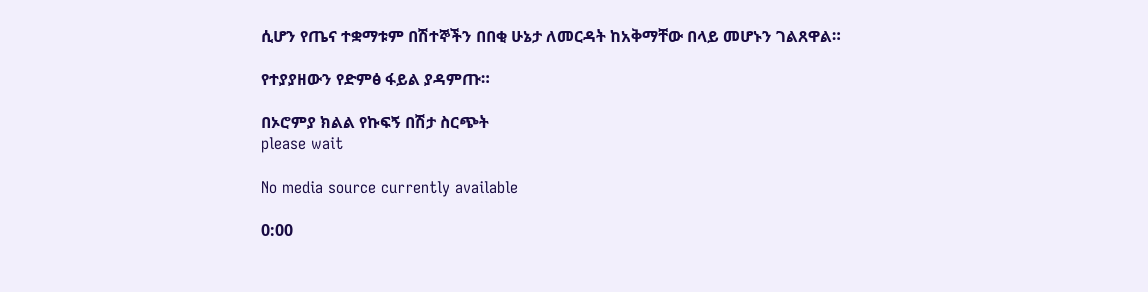ሲሆን የጤና ተቋማቱም በሽተኞችን በበቂ ሁኔታ ለመርዳት ከአቅማቸው በላይ መሆኑን ገልጸዋል።

የተያያዘውን የድምፅ ፋይል ያዳምጡ።

በኦሮምያ ክልል የኩፍኝ በሽታ ስርጭት
please wait

No media source currently available

0:00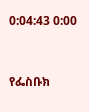0:04:43 0:00


የፌስቡክ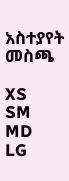አስተያየት መስጫ

XS
SM
MD
LG